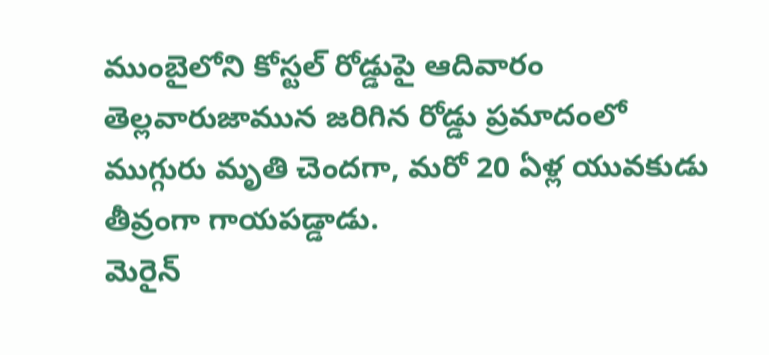ముంబైలోని కోస్టల్ రోడ్డుపై ఆదివారం తెల్లవారుజామున జరిగిన రోడ్డు ప్రమాదంలో ముగ్గురు మృతి చెందగా, మరో 20 ఏళ్ల యువకుడు తీవ్రంగా గాయపడ్డాడు.
మెరైన్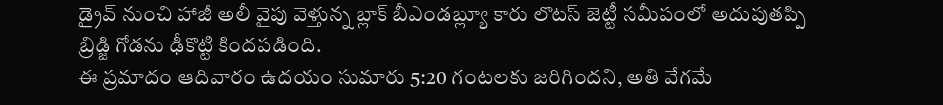డ్రైవ్ నుంచి హాజీ అలీ వైపు వెళ్తున్న బ్లాక్ బీఎండబ్ల్యూ కారు లొటస్ జెట్టీ సమీపంలో అదుపుతప్పి బ్రిడ్జి గోడను ఢీకొట్టి కిందపడింది.
ఈ ప్రమాదం ఆదివారం ఉదయం సుమారు 5:20 గంటలకు జరిగిందని, అతి వేగమే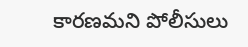కారణమని పోలీసులు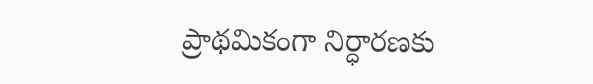ప్రాథమికంగా నిర్ధారణకు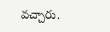వచ్చారు.